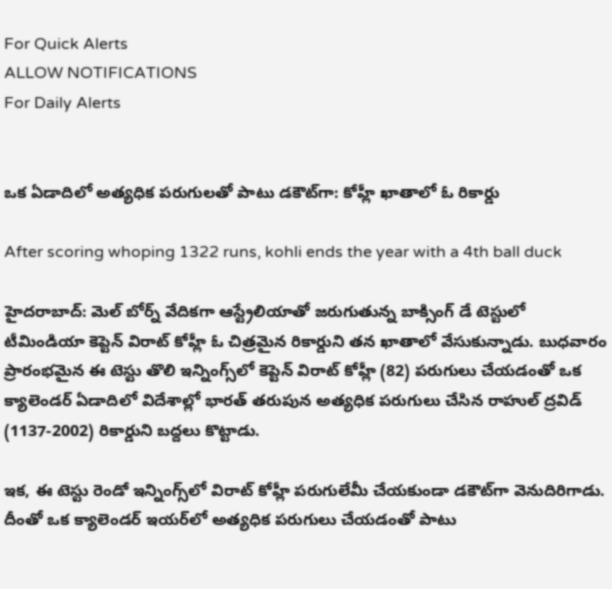For Quick Alerts
ALLOW NOTIFICATIONS
For Daily Alerts


ఒక ఏడాదిలో అత్యధిక పరుగులతో పాటు డకౌట్‌గా: కోహ్లీ ఖాతాలో ఓ రికార్డు

After scoring whoping 1322 runs, kohli ends the year with a 4th ball duck

హైదరాబాద్: మెల్ బోర్న్ వేదికగా ఆస్ట్రేలియాతో జరుగుతున్న బాక్సింగ్ డే టెస్టులో టీమిండియా కెప్టెన్ విరాట్ కోహ్లీ ఓ చిత్రమైన రికార్డుని తన ఖాతాలో వేసుకున్నాడు. బుధవారం ప్రారంభమైన ఈ టెస్టు తొలి ఇన్నింగ్స్‌లో కెప్టెన్ విరాట్ కోహ్లీ (82) పరుగులు చేయడంతో ఒక క్యాలెండర్‌ ఏడాదిలో విదేశాల్లో భారత్ తరుపున అత్యధిక పరుగులు చేసిన రాహుల్‌ ద్రవిడ్‌ (1137-2002) రికార్డుని బద్దలు కొట్టాడు.

ఇక, ఈ టెస్టు రెండో ఇన్నింగ్స్‌‌లో విరాట్ కోహ్లీ పరుగులేమీ చేయకుండా డకౌట్‌గా వెనుదిరిగాడు. దీంతో ఒక క్యాలెండర్ ఇయర్‌లో అత్యధిక పరుగులు చేయడంతో పాటు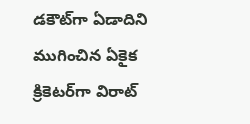డకౌట్‌గా ఏడాదిని ముగించిన ఏకైక క్రికెటర్‌గా విరాట్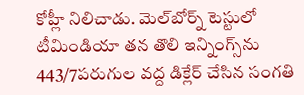కోహ్లీ నిలిచాడు. మెల్‌బోర్న్ టెస్టులో టీమిండియా తన తొలి ఇన్నింగ్స్‌ను 443/7పరుగుల వద్ద డిక్లేర్ చేసిన సంగతి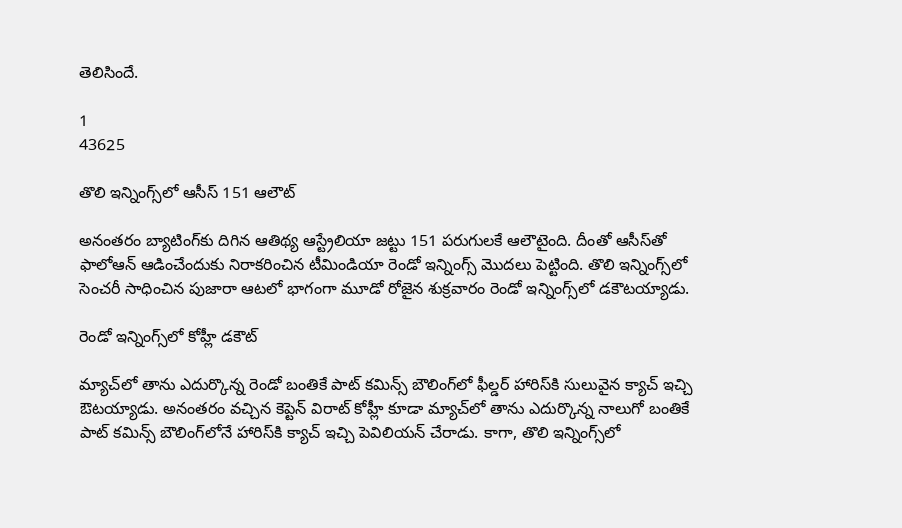తెలిసిందే.

1
43625

తొలి ఇన్నింగ్స్‌లో ఆసీస్ 151 ఆలౌట్

అనంతరం బ్యాటింగ్‌కు దిగిన ఆతిథ్య ఆస్ట్రేలియా జట్టు 151 పరుగులకే ఆలౌటైంది. దీంతో ఆసీస్‌తో ఫాలోఆన్‌ ఆడించేందుకు నిరాకరించిన టీమిండియా రెండో ఇన్నింగ్స్‌ మొదలు పెట్టింది. తొలి ఇన్నింగ్స్‌లో సెంచరీ సాధించిన పుజారా ఆటలో భాగంగా మూడో రోజైన శుక్రవారం రెండో ఇన్నింగ్స్‌లో డకౌటయ్యాడు.

రెండో ఇన్నింగ్స్‌లో కోహ్లీ డకౌట్

మ్యాచ్‌లో తాను ఎదుర్కొన్న రెండో బంతికే పాట్ కమిన్స్ బౌలింగ్‌లో ఫీల్డర్ హారిస్‌కి సులువైన క్యాచ్ ఇచ్చి ఔటయ్యాడు. అనంతరం వచ్చిన కెప్టెన్ విరాట్ కోహ్లీ కూడా మ్యాచ్‌లో తాను ఎదుర్కొన్న నాలుగో బంతికే పాట్ కమిన్స్ బౌలింగ్‌లోనే హారిస్‌కి క్యాచ్‌ ఇచ్చి పెవిలియన్ చేరాడు. కాగా, తొలి ఇన్నింగ్స్‌లో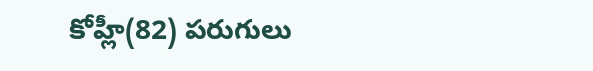కోహ్లీ(82) పరుగులు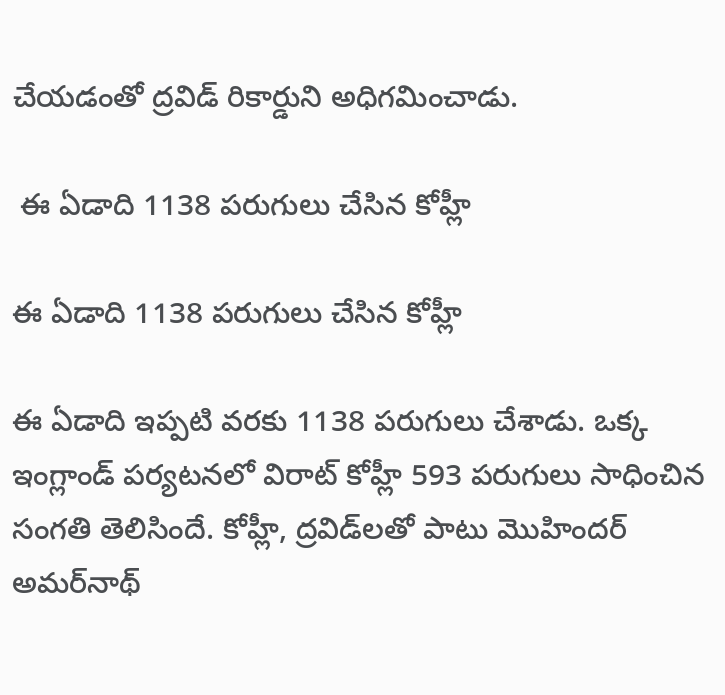చేయడంతో ద్రవిడ్ రికార్డుని అధిగమించాడు.

 ఈ ఏడాది 1138 పరుగులు చేసిన కోహ్లీ

ఈ ఏడాది 1138 పరుగులు చేసిన కోహ్లీ

ఈ ఏడాది ఇప్పటి వరకు 1138 పరుగులు చేశాడు. ఒక్క ఇంగ్లాండ్‌ పర్యటనలో విరాట్ కోహ్లీ 593 పరుగులు సాధించిన సంగతి తెలిసిందే. కోహ్లీ, ద్రవిడ్‌లతో పాటు మొహిందర్‌ అమర్‌నాథ్‌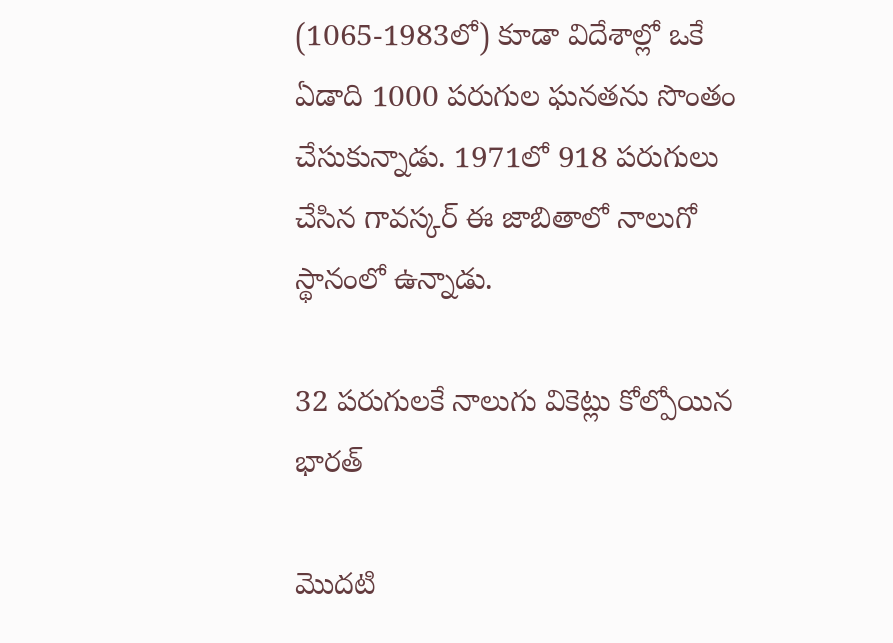(1065-1983లో) కూడా విదేశాల్లో ఒకే ఏడాది 1000 పరుగుల ఘనతను సొంతం చేసుకున్నాడు. 1971లో 918 పరుగులు చేసిన గావస్కర్‌ ఈ జాబితాలో నాలుగో స్థానంలో ఉన్నాడు.

32 ప‌రుగుల‌కే నాలుగు వికెట్లు కోల్పోయిన భారత్

మొద‌టి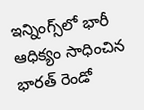ఇన్నింగ్స్‌లో భారీ ఆధిక్యం సాధించిన భార‌త్ రెండో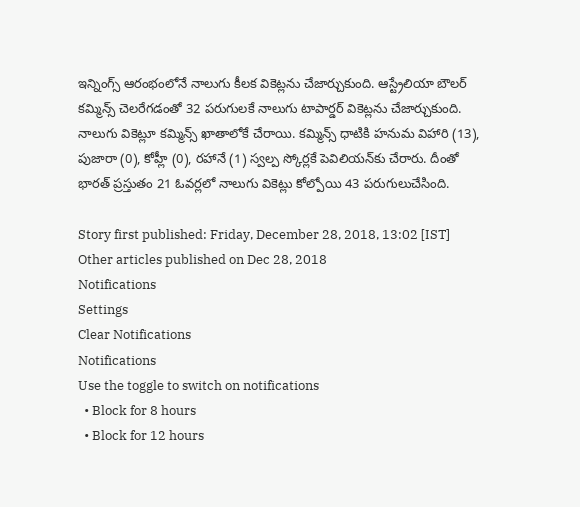ఇన్నింగ్స్‌ ఆరంభంలోనే నాలుగు కీల‌క వికెట్ల‌ను చేజార్చుకుంది. ఆస్ట్రేలియా బౌల‌ర్ క‌మ్మిన్స్ చెల‌రేగ‌డంతో 32 ప‌రుగుల‌కే నాలుగు టాపార్డ‌ర్ వికెట్ల‌ను చేజార్చుకుంది. నాలుగు వికెట్లూ క‌మ్మిన్స్ ఖాతాలోకే చేరాయి. క‌మ్మిన్స్ ధాటికి హ‌నుమ విహారి (13), పుజారా (0), కోహ్లీ (0), ర‌హానే (1) స్వ‌ల్ప స్కోర్ల‌కే పెవిలియ‌న్‌కు చేరారు. దీంతో భార‌త్ ప్ర‌స్తుతం 21 ఓవ‌ర్లలో నాలుగు వికెట్లు కోల్పోయి 43 ప‌రుగులుచేసింది.

Story first published: Friday, December 28, 2018, 13:02 [IST]
Other articles published on Dec 28, 2018
Notifications
Settings
Clear Notifications
Notifications
Use the toggle to switch on notifications
  • Block for 8 hours
  • Block for 12 hours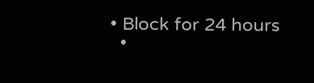• Block for 24 hours
  •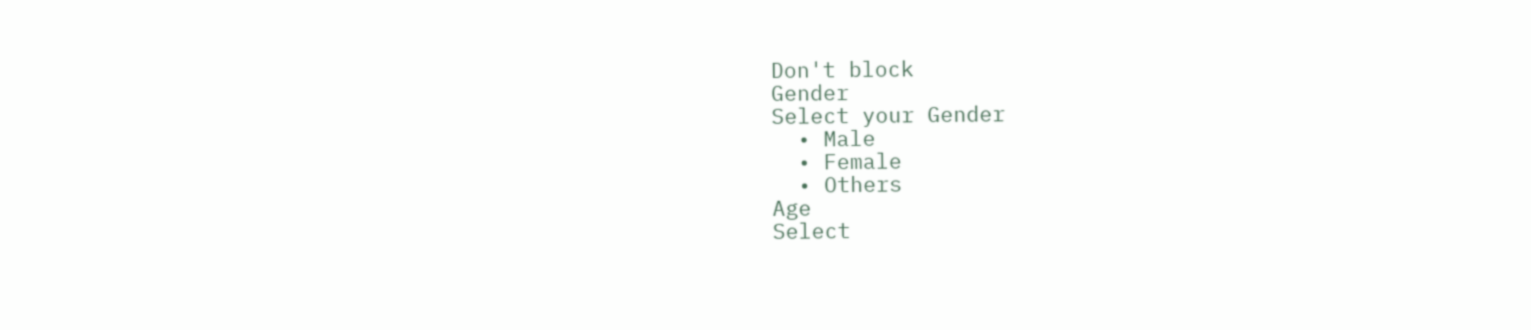Don't block
Gender
Select your Gender
  • Male
  • Female
  • Others
Age
Select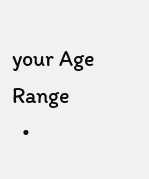your Age Range
  •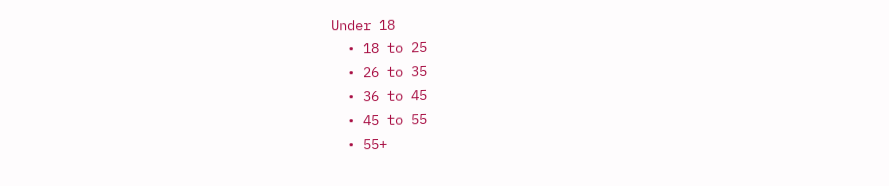Under 18
  • 18 to 25
  • 26 to 35
  • 36 to 45
  • 45 to 55
  • 55+